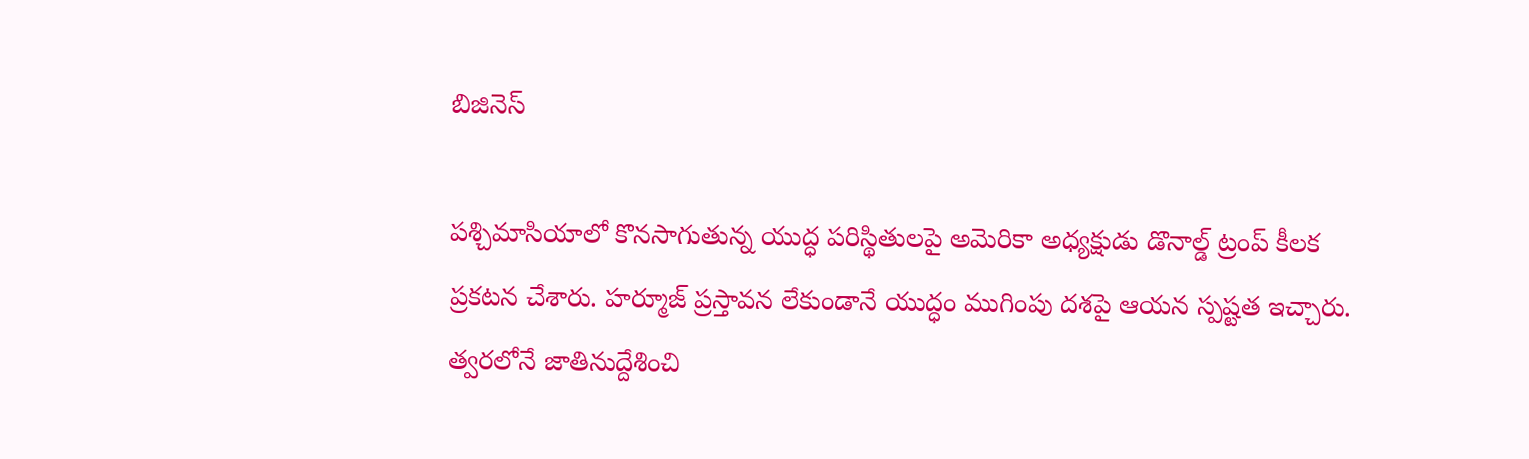బిజినెస్

పశ్చిమాసియాలో కొనసాగుతున్న యుద్ధ పరిస్థితులపై అమెరికా అధ్యక్షుడు డొనాల్డ్ ట్రంప్ కీలక ప్రకటన చేశారు. హర్మూజ్ ప్రస్తావన లేకుండానే యుద్ధం ముగింపు దశపై ఆయన స్పష్టత ఇచ్చారు. త్వరలోనే జాతినుద్దేశించి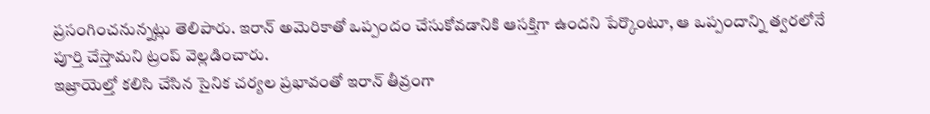ప్రసంగించనున్నట్లు తెలిపారు. ఇరాన్ అమెరికాతో ఒప్పందం చేసుకోవడానికి ఆసక్తిగా ఉందని పేర్కొంటూ, ఆ ఒప్పందాన్ని త్వరలోనే పూర్తి చేస్తామని ట్రంప్ వెల్లడించారు.
ఇజ్రాయెల్తో కలిసి చేసిన సైనిక చర్యల ప్రభావంతో ఇరాన్ తీవ్రంగా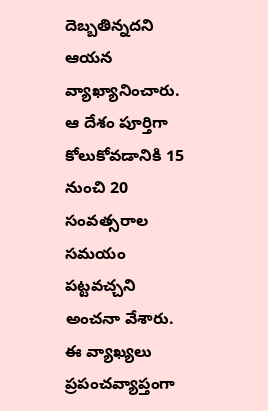దెబ్బతిన్నదని ఆయన వ్యాఖ్యానించారు. ఆ దేశం పూర్తిగా కోలుకోవడానికి 15 నుంచి 20 సంవత్సరాల సమయం పట్టవచ్చని అంచనా వేశారు. ఈ వ్యాఖ్యలు ప్రపంచవ్యాప్తంగా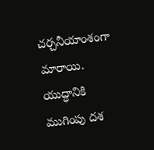చర్చనీయాంశంగా మారాయి. యుద్ధానికి ముగింపు దశ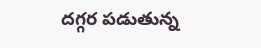దగ్గర పడుతున్న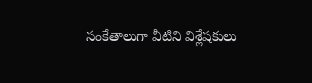సంకేతాలుగా వీటిని విశ్లేషకులు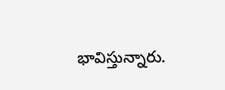భావిస్తున్నారు.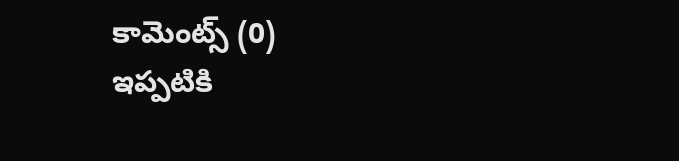కామెంట్స్ (0)
ఇప్పటికి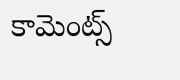కామెంట్స్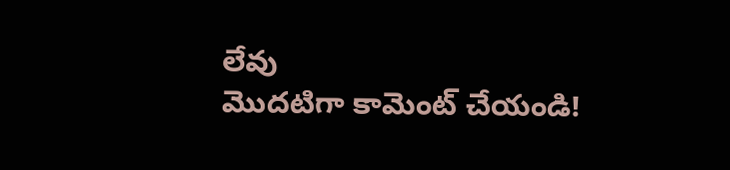లేవు
మొదటిగా కామెంట్ చేయండి!